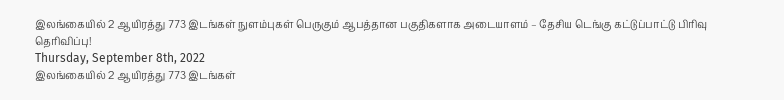இலங்கையில் 2 ஆயிரத்து 773 இடங்கள் நுளம்புகள் பெருகும் ஆபத்தான பகுதிகளாக அடையாளம் – தேசிய டெங்கு கட்டுப்பாட்டு பிரிவு தெரிவிப்பு!
Thursday, September 8th, 2022
இலங்கையில் 2 ஆயிரத்து 773 இடங்கள்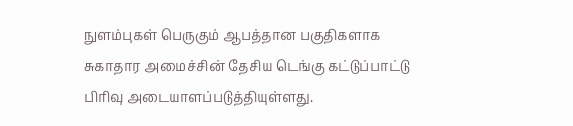நுளம்புகள் பெருகும் ஆபத்தான பகுதிகளாக சுகாதார அமைச்சின் தேசிய டெங்கு கட்டுப்பாட்டு
பிரிவு அடையாளப்படுத்தியுள்ளது.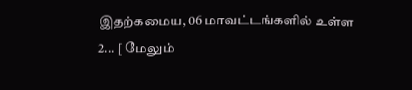இதற்கமைய, 06 மாவட்டங்களில் உள்ள
2... [ மேலும்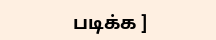படிக்க ]